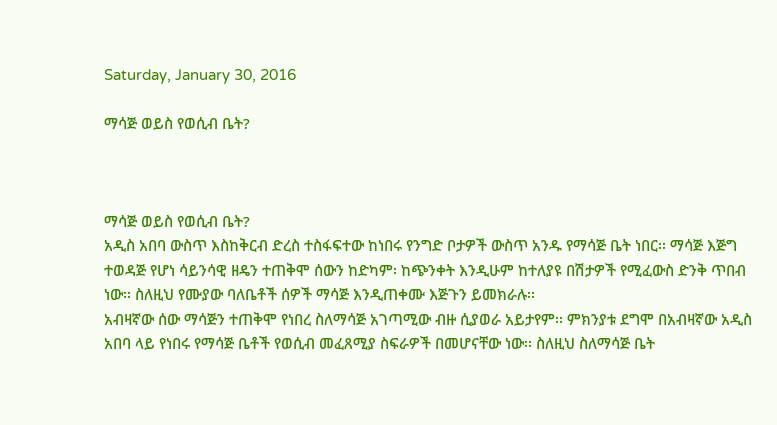Saturday, January 30, 2016

ማሳጅ ወይስ የወሲብ ቤት?



ማሳጅ ወይስ የወሲብ ቤት?
አዲስ አበባ ውስጥ እስከቅርብ ድረስ ተስፋፍተው ከነበሩ የንግድ ቦታዎች ውስጥ አንዱ የማሳጅ ቤት ነበር፡፡ ማሳጅ እጅግ ተወዳጅ የሆነ ሳይንሳዊ ዘዴን ተጠቅሞ ሰውን ከድካም፡ ከጭንቀት እንዲሁም ከተለያዩ በሽታዎች የሚፈውስ ድንቅ ጥበብ ነው፡፡ ስለዚህ የሙያው ባለቤቶች ሰዎች ማሳጅ እንዲጠቀሙ እጅጉን ይመክራሉ፡፡
አብዛኛው ሰው ማሳጅን ተጠቅሞ የነበረ ስለማሳጅ አገጣሚው ብዙ ሲያወራ አይታየም፡፡ ምክንያቱ ደግሞ በአብዛኛው አዲስ አበባ ላይ የነበሩ የማሳጅ ቤቶች የወሲብ መፈጸሚያ ስፍራዎች በመሆናቸው ነው፡፡ ስለዚህ ስለማሳጅ ቤት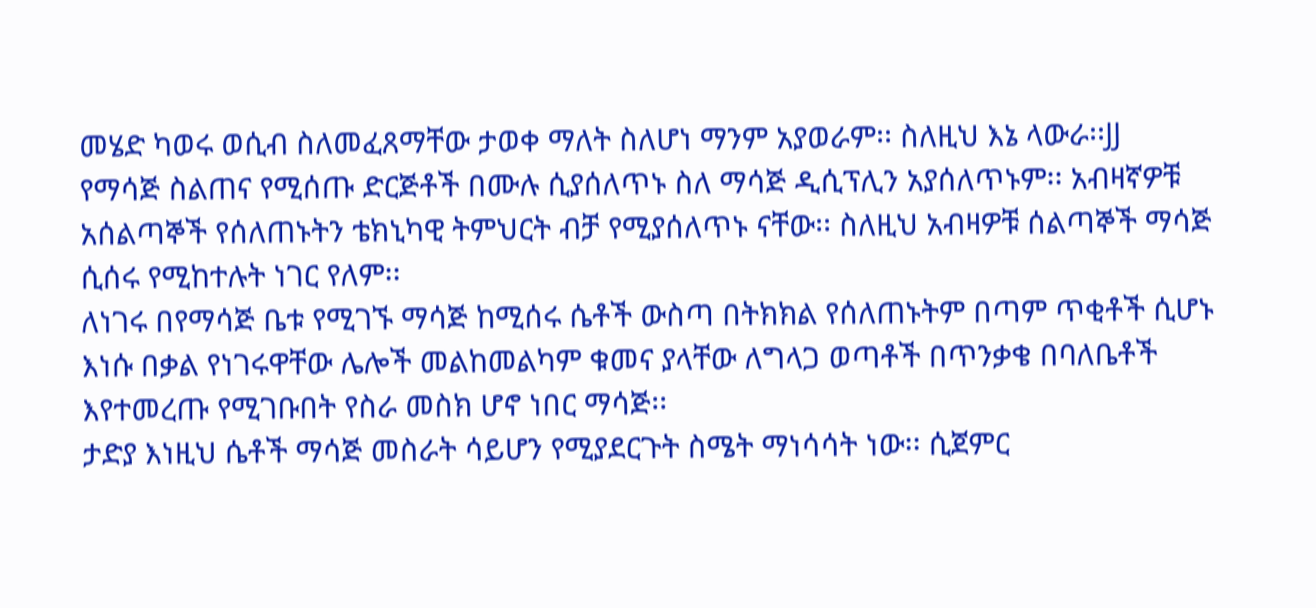መሄድ ካወሩ ወሲብ ስለመፈጸማቸው ታወቀ ማለት ስለሆነ ማንም አያወራም፡፡ ስለዚህ እኔ ላውራ፡፡JJ
የማሳጅ ስልጠና የሚሰጡ ድርጅቶች በሙሉ ሲያሰለጥኑ ስለ ማሳጅ ዲሲፕሊን አያሰለጥኑም፡፡ አብዛኛዎቹ አሰልጣኞች የሰለጠኑትን ቴክኒካዊ ትምህርት ብቻ የሚያሰለጥኑ ናቸው፡፡ ስለዚህ አብዛዎቹ ሰልጣኞች ማሳጅ ሲሰሩ የሚከተሉት ነገር የለም፡፡
ለነገሩ በየማሳጅ ቤቱ የሚገኙ ማሳጅ ከሚሰሩ ሴቶች ውስጣ በትክክል የሰለጠኑትም በጣም ጥቂቶች ሲሆኑ እነሱ በቃል የነገሩዋቸው ሌሎች መልከመልካም ቁመና ያላቸው ለግላጋ ወጣቶች በጥንቃቄ በባለቤቶች እየተመረጡ የሚገቡበት የስራ መስክ ሆኖ ነበር ማሳጅ፡፡
ታድያ እነዚህ ሴቶች ማሳጅ መስራት ሳይሆን የሚያደርጉት ስሜት ማነሳሳት ነው፡፡ ሲጀምር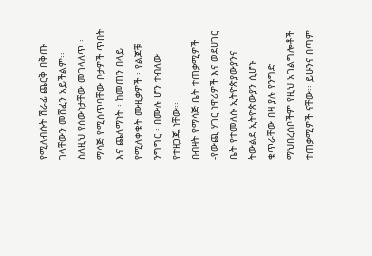የሚለብሱት ሽራፊ ጨርቅ በቅጡ ገላቸውን መሸፈን አይችልም፡፡ ስለዚህ የሰውነታቸው መገላለጥ ፡ ማሳጅ የሚሰጥባቸው ቦታዎች ጥበት እና ጨለማነት ፡ ከመጠን በላይ የሚለቀቁት ሙዚቃዎች ፡ የልጆቹ ንግግር ፡ በሙሉ ሆን ተብለው የተዘጋጁ ነቸው፡፡
በብዛት የማሳጅ ቤት ተጠቃሚዎች -የውጪ ሃገር ነዋሪዎች እና ወደሀገር ቤት የተመለሱ ኢትዮጵያውያንና ትውልደ ኢትዮጵውያን ሲሆኑ ቁጥራቸው በዛ ያሉ የንግድ ማህበረሰቦችም የዚህ አገልግሎቶች ተጠቃሚዎች ናቸው፡፡ ይሁንና በጣም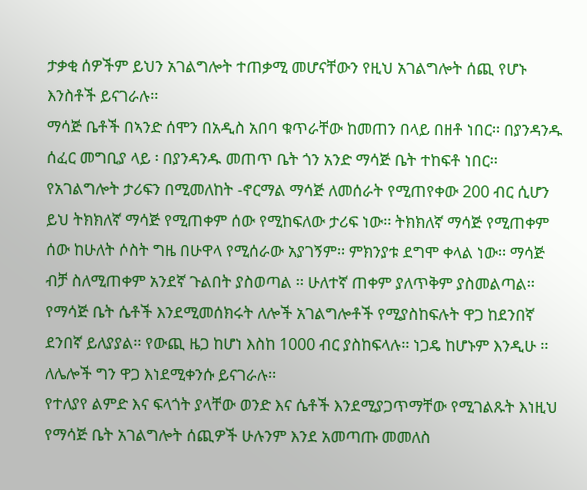ታቃቂ ሰዎችም ይህን አገልግሎት ተጠቃሚ መሆናቸውን የዚህ አገልግሎት ሰጪ የሆኑ እንስቶች ይናገራሉ፡፡
ማሳጅ ቤቶች በኣንድ ሰሞን በአዲስ አበባ ቁጥራቸው ከመጠን በላይ በዘቶ ነበር፡፡ በያንዳንዱ ሰፈር መግቢያ ላይ ፡ በያንዳንዱ መጠጥ ቤት ጎን አንድ ማሳጅ ቤት ተከፍቶ ነበር፡፡
የአገልግሎት ታሪፍን በሚመለከት -ኖርማል ማሳጅ ለመሰራት የሚጠየቀው 200 ብር ሲሆን ይህ ትክክለኛ ማሳጅ የሚጠቀም ሰው የሚከፍለው ታሪፍ ነው፡፡ ትክክለኛ ማሳጅ የሚጠቀም ሰው ከሁለት ሶስት ግዜ በሁዋላ የሚሰራው አያገኝም፡፡ ምክንያቱ ደግሞ ቀላል ነው፡፡ ማሳጅ ብቻ ስለሚጠቀም አንደኛ ጉልበት ያስወጣል ፡፡ ሁለተኛ ጠቀም ያለጥቅም ያስመልጣል፡፡
የማሳጅ ቤት ሴቶች እንደሚመሰክሩት ለሎች አገልግሎቶች የሚያስከፍሉት ዋጋ ከደንበኛ ደንበኛ ይለያያል፡፡ የውጪ ዜጋ ከሆነ እስከ 1000 ብር ያስከፍላሉ፡፡ ነጋዴ ከሆኑም እንዲሁ ፡፡ ለሌሎች ግን ዋጋ እነደሚቀንሱ ይናገራሉ፡፡
የተለያየ ልምድ እና ፍላጎት ያላቸው ወንድ እና ሴቶች እንደሚያጋጥማቸው የሚገልጹት እነዚህ የማሳጅ ቤት አገልግሎት ሰጪዎች ሁሉንም እንደ አመጣጡ መመለስ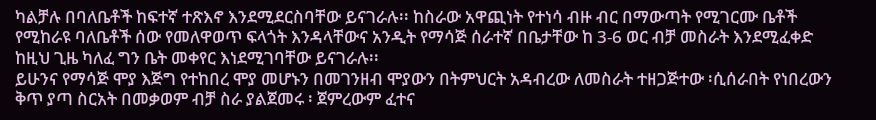ካልቻሉ በባለቤቶች ከፍተኛ ተጽእኖ እንደሚደርስባቸው ይናገራሉ፡፡ ከስራው አዋጪነት የተነሳ ብዙ ብር በማውጣት የሚገርሙ ቤቶች የሚከራዩ ባለቤቶች ሰው የመለዋወጥ ፍላጎት እንዳላቸውና አንዲት የማሳጅ ሰራተኛ በቤታቸው ከ 3-6 ወር ብቻ መስራት እንደሚፈቀድ ከዚህ ጊዜ ካለፈ ግን ቤት መቀየር እነደሚገባቸው ይናገራሉ፡፡
ይሁንና የማሳጅ ሞያ እጅግ የተከበረ ሞያ መሆኑን በመገንዘብ ሞያውን በትምህርት አዳብረው ለመስራት ተዘጋጅተው ፡ሲሰራበት የነበረውን ቅጥ ያጣ ስርአት በመቃወም ብቻ ስራ ያልጀመሩ ፡ ጀምረውም ፈተና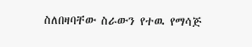ስለበዛባቸው ስራውን የተዉ የማሳጅ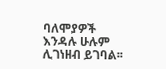ባለሞያዎች እንዳሉ ሁሉም ሊገነዘብ ይገባል፡፡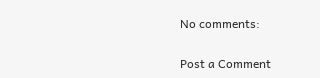No comments:

Post a Comment